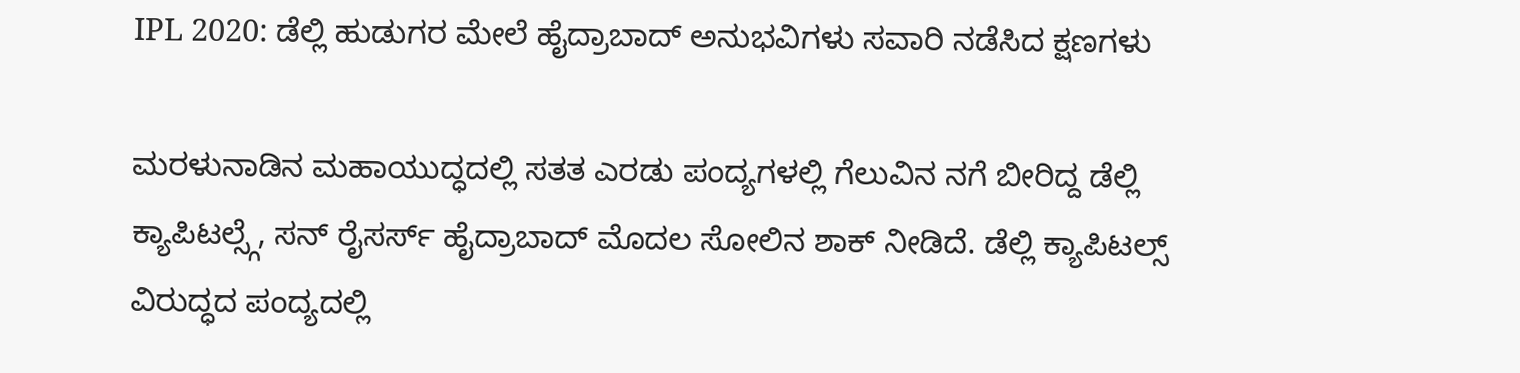IPL 2020: ಡೆಲ್ಲಿ ಹುಡುಗರ ಮೇಲೆ ಹೈದ್ರಾಬಾದ್ ಅನುಭವಿಗಳು ಸವಾರಿ ನಡೆಸಿದ ಕ್ಷಣಗಳು

ಮರಳುನಾಡಿನ ಮಹಾಯುದ್ಧದಲ್ಲಿ ಸತತ ಎರಡು ಪಂದ್ಯಗಳಲ್ಲಿ ಗೆಲುವಿನ ನಗೆ ಬೀರಿದ್ದ ಡೆಲ್ಲಿ ಕ್ಯಾಪಿಟಲ್ಸ್ಗೆ, ಸನ್ ರೈಸರ್ಸ್ ಹೈದ್ರಾಬಾದ್ ಮೊದಲ ಸೋಲಿನ ಶಾಕ್ ನೀಡಿದೆ. ಡೆಲ್ಲಿ ಕ್ಯಾಪಿಟಲ್ಸ್ ವಿರುದ್ಧದ ಪಂದ್ಯದಲ್ಲಿ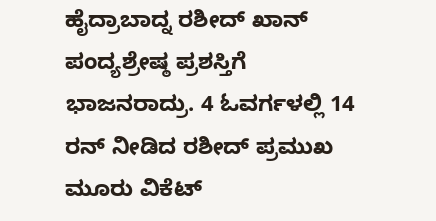ಹೈದ್ರಾಬಾದ್ನ ರಶೀದ್ ಖಾನ್ ಪಂದ್ಯಶ್ರೇಷ್ಠ ಪ್ರಶಸ್ತಿಗೆ ಭಾಜನರಾದ್ರು. 4 ಓವರ್ಗಳಲ್ಲಿ 14 ರನ್ ನೀಡಿದ ರಶೀದ್ ಪ್ರಮುಖ ಮೂರು ವಿಕೆಟ್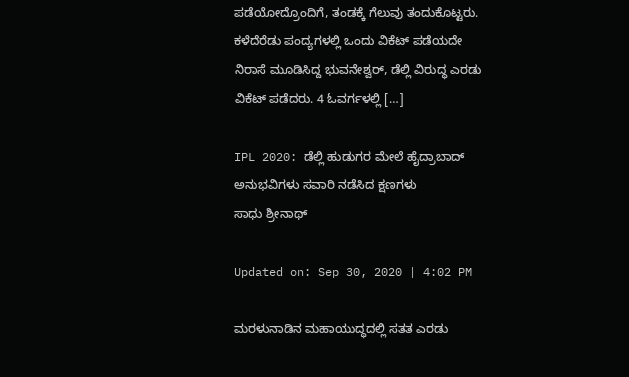ಪಡೆಯೋದ್ರೊಂದಿಗೆ, ತಂಡಕ್ಕೆ ಗೆಲುವು ತಂದುಕೊಟ್ಟರು. ಕಳೆದೆರೆಡು ಪಂದ್ಯಗಳಲ್ಲಿ ಒಂದು ವಿಕೆಟ್ ಪಡೆಯದೇ ನಿರಾಸೆ ಮೂಡಿಸಿದ್ದ ಭುವನೇಶ್ವರ್, ಡೆಲ್ಲಿ ವಿರುದ್ಧ ಎರಡು ವಿಕೆಟ್ ಪಡೆದರು. 4 ಓವರ್ಗಳಲ್ಲಿ […]

IPL 2020: ಡೆಲ್ಲಿ ಹುಡುಗರ ಮೇಲೆ ಹೈದ್ರಾಬಾದ್ ಅನುಭವಿಗಳು ಸವಾರಿ ನಡೆಸಿದ ಕ್ಷಣಗಳು
ಸಾಧು ಶ್ರೀನಾಥ್

Updated on: Sep 30, 2020 | 4:02 PM

ಮರಳುನಾಡಿನ ಮಹಾಯುದ್ಧದಲ್ಲಿ ಸತತ ಎರಡು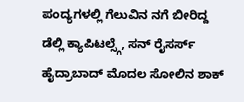ಪಂದ್ಯಗಳಲ್ಲಿ ಗೆಲುವಿನ ನಗೆ ಬೀರಿದ್ದ ಡೆಲ್ಲಿ ಕ್ಯಾಪಿಟಲ್ಸ್ಗೆ, ಸನ್ ರೈಸರ್ಸ್ ಹೈದ್ರಾಬಾದ್ ಮೊದಲ ಸೋಲಿನ ಶಾಕ್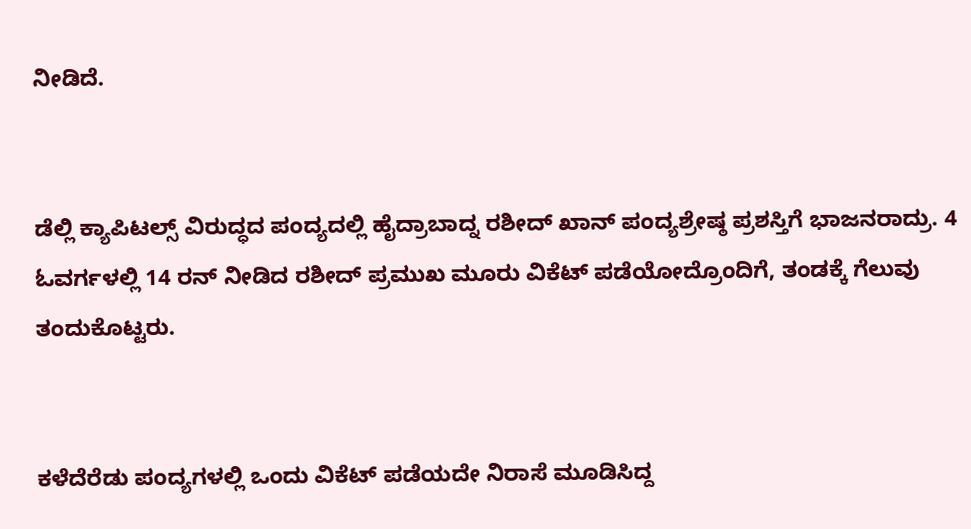ನೀಡಿದೆ.


ಡೆಲ್ಲಿ ಕ್ಯಾಪಿಟಲ್ಸ್ ವಿರುದ್ಧದ ಪಂದ್ಯದಲ್ಲಿ ಹೈದ್ರಾಬಾದ್ನ ರಶೀದ್ ಖಾನ್ ಪಂದ್ಯಶ್ರೇಷ್ಠ ಪ್ರಶಸ್ತಿಗೆ ಭಾಜನರಾದ್ರು. 4 ಓವರ್ಗಳಲ್ಲಿ 14 ರನ್ ನೀಡಿದ ರಶೀದ್ ಪ್ರಮುಖ ಮೂರು ವಿಕೆಟ್ ಪಡೆಯೋದ್ರೊಂದಿಗೆ, ತಂಡಕ್ಕೆ ಗೆಲುವು ತಂದುಕೊಟ್ಟರು.


ಕಳೆದೆರೆಡು ಪಂದ್ಯಗಳಲ್ಲಿ ಒಂದು ವಿಕೆಟ್ ಪಡೆಯದೇ ನಿರಾಸೆ ಮೂಡಿಸಿದ್ದ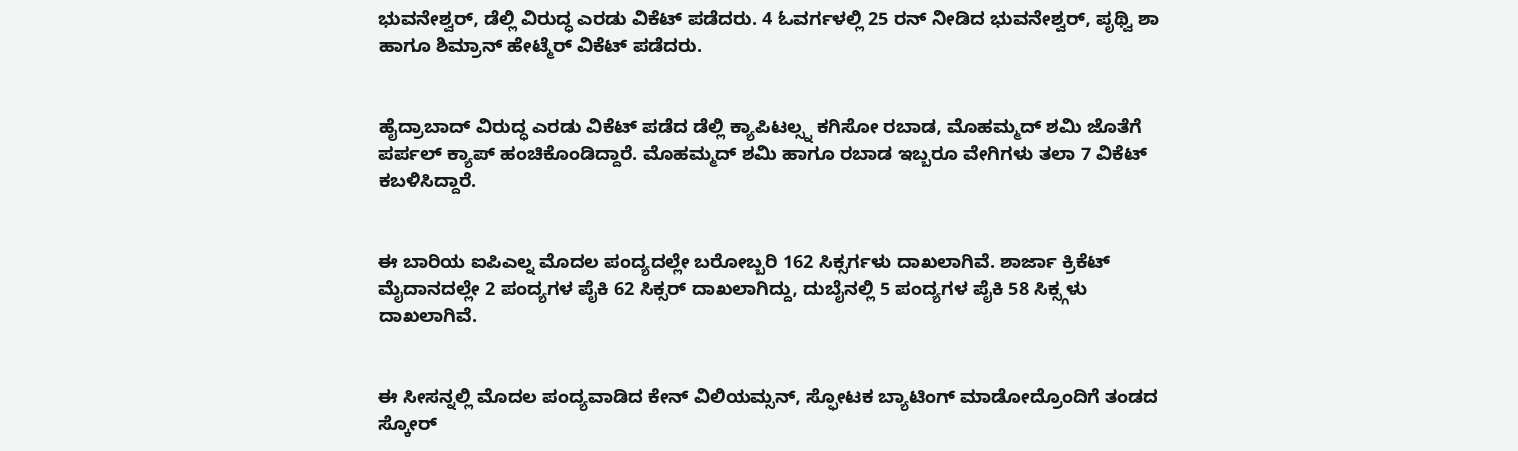ಭುವನೇಶ್ವರ್, ಡೆಲ್ಲಿ ವಿರುದ್ಧ ಎರಡು ವಿಕೆಟ್ ಪಡೆದರು. 4 ಓವರ್ಗಳಲ್ಲಿ 25 ರನ್ ನೀಡಿದ ಭುವನೇಶ್ವರ್, ಪೃಥ್ವಿ ಶಾ ಹಾಗೂ ಶಿಮ್ರಾನ್ ಹೇಟ್ಮೆರ್ ವಿಕೆಟ್ ಪಡೆದರು.


ಹೈದ್ರಾಬಾದ್ ವಿರುದ್ಧ ಎರಡು ವಿಕೆಟ್ ಪಡೆದ ಡೆಲ್ಲಿ ಕ್ಯಾಪಿಟಲ್ಸ್ನ ಕಗಿಸೋ ರಬಾಡ, ಮೊಹಮ್ಮದ್ ಶಮಿ ಜೊತೆಗೆ ಪರ್ಪಲ್ ಕ್ಯಾಪ್ ಹಂಚಿಕೊಂಡಿದ್ದಾರೆ. ಮೊಹಮ್ಮದ್ ಶಮಿ ಹಾಗೂ ರಬಾಡ ಇಬ್ಬರೂ ವೇಗಿಗಳು ತಲಾ 7 ವಿಕೆಟ್ ಕಬಳಿಸಿದ್ದಾರೆ.


ಈ ಬಾರಿಯ ಐಪಿಎಲ್ನ ಮೊದಲ ಪಂದ್ಯದಲ್ಲೇ ಬರೋಬ್ಬರಿ 162 ಸಿಕ್ಸರ್ಗಳು ದಾಖಲಾಗಿವೆ. ಶಾರ್ಜಾ ಕ್ರಿಕೆಟ್ ಮೈದಾನದಲ್ಲೇ 2 ಪಂದ್ಯಗಳ ಪೈಕಿ 62 ಸಿಕ್ಸರ್ ದಾಖಲಾಗಿದ್ದು, ದುಬೈನಲ್ಲಿ 5 ಪಂದ್ಯಗಳ ಪೈಕಿ 58 ಸಿಕ್ಸ್ಗಳು ದಾಖಲಾಗಿವೆ.


ಈ ಸೀಸನ್ನಲ್ಲಿ ಮೊದಲ ಪಂದ್ಯವಾಡಿದ ಕೇನ್ ವಿಲಿಯಮ್ಸನ್, ಸ್ಫೋಟಕ ಬ್ಯಾಟಿಂಗ್ ಮಾಡೋದ್ರೊಂದಿಗೆ ತಂಡದ ಸ್ಕೋರ್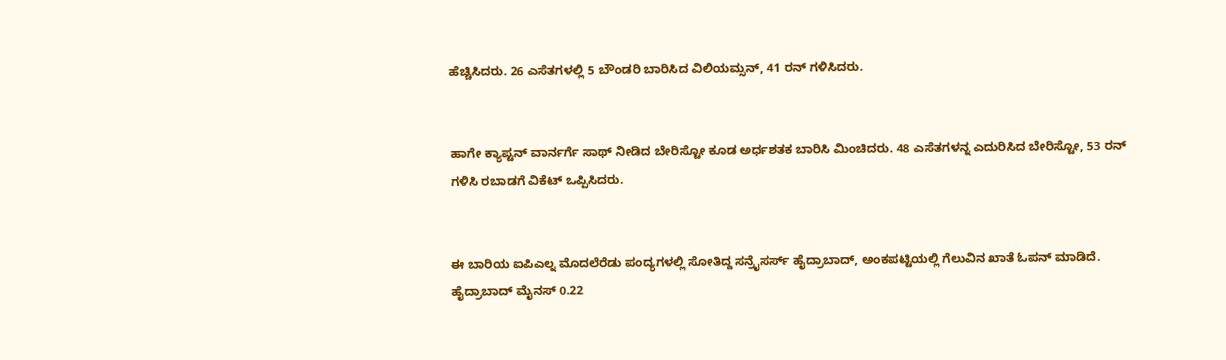ಹೆಚ್ಚಿಸಿದರು. 26 ಎಸೆತಗಳಲ್ಲಿ 5 ಬೌಂಡರಿ ಬಾರಿಸಿದ ವಿಲಿಯಮ್ಸನ್, 41 ರನ್ ಗಳಿಸಿದರು.


ಹಾಗೇ ಕ್ಯಾಪ್ಟನ್ ವಾರ್ನರ್ಗೆ ಸಾಥ್ ನೀಡಿದ ಬೇರಿಸ್ಟೋ ಕೂಡ ಅರ್ಧಶತಕ ಬಾರಿಸಿ ಮಿಂಚಿದರು. 48 ಎಸೆತಗಳನ್ನ ಎದುರಿಸಿದ ಬೇರಿಸ್ಟೋ, 53 ರನ್ ಗಳಿಸಿ ರಬಾಡಗೆ ವಿಕೆಟ್ ಒಪ್ಪಿಸಿದರು.


ಈ ಬಾರಿಯ ಐಪಿಎಲ್ನ ಮೊದಲೆರೆಡು ಪಂದ್ಯಗಳಲ್ಲಿ ಸೋತಿದ್ದ ಸನ್ರೈಸರ್ಸ್ ಹೈದ್ರಾಬಾದ್, ಅಂಕಪಟ್ಟಿಯಲ್ಲಿ ಗೆಲುವಿನ ಖಾತೆ ಓಪನ್ ಮಾಡಿದೆ. ಹೈದ್ರಾಬಾದ್ ಮೈನಸ್ 0.22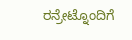ರನ್ರೇಟ್ನೊಂದಿಗೆ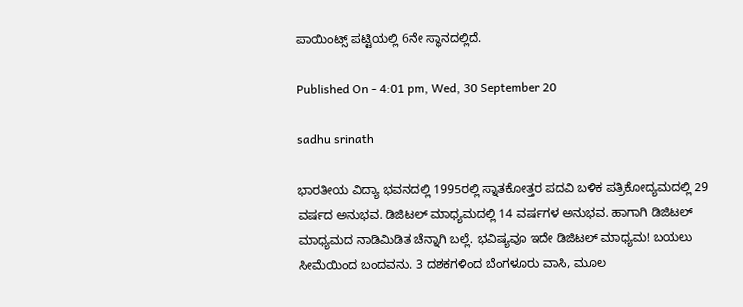ಪಾಯಿಂಟ್ಸ್ ಪಟ್ಟಿಯಲ್ಲಿ 6ನೇ ಸ್ಥಾನದಲ್ಲಿದೆ.

Published On - 4:01 pm, Wed, 30 September 20

sadhu srinath

ಭಾರತೀಯ ವಿದ್ಯಾ ಭವನದಲ್ಲಿ 1995ರಲ್ಲಿ ಸ್ನಾತಕೋತ್ತರ ಪದವಿ ಬಳಿಕ ಪತ್ರಿಕೋದ್ಯಮದಲ್ಲಿ 29 ವರ್ಷದ ಅನುಭವ. ಡಿಜಿಟಲ್ ಮಾಧ್ಯಮದಲ್ಲಿ 14 ವರ್ಷಗಳ ಅನುಭವ. ಹಾಗಾಗಿ ಡಿಜಿಟಲ್ ಮಾಧ್ಯಮದ ನಾಡಿಮಿಡಿತ ಚೆನ್ನಾಗಿ ಬಲ್ಲೆ. ಭವಿಷ್ಯವೂ ಇದೇ ಡಿಜಿಟಲ್ ಮಾಧ್ಯಮ! ಬಯಲು ಸೀಮೆಯಿಂದ ಬಂದವನು. 3 ದಶಕಗಳಿಂದ ಬೆಂಗಳೂರು ವಾಸಿ, ಮೂಲ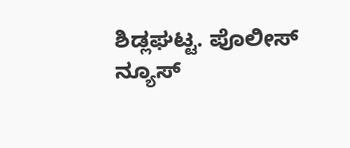ಶಿಡ್ಲಘಟ್ಟ. ಪೊಲೀಸ್ ನ್ಯೂಸ್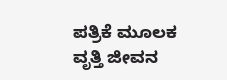ಪತ್ರಿಕೆ ಮೂಲಕ ವೃತ್ತಿ ಜೀವನ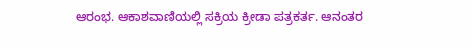ಆರಂಭ. ಆಕಾಶವಾಣಿಯಲ್ಲಿ ಸಕ್ರಿಯ ಕ್ರೀಡಾ ಪತ್ರಕರ್ತ. ಆನಂತರ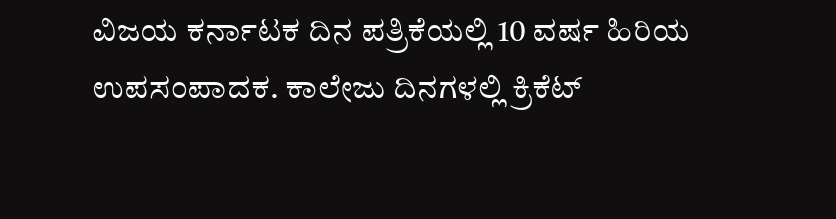ವಿಜಯ ಕರ್ನಾಟಕ ದಿನ ಪತ್ರಿಕೆಯಲ್ಲಿ 10 ವರ್ಷ ಹಿರಿಯ ಉಪಸಂಪಾದಕ. ಕಾಲೇಜು ದಿನಗಳಲ್ಲಿ ಕ್ರಿಕೆಟ್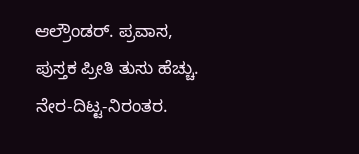ಆಲ್ರೌಂಡರ್. ಪ್ರವಾಸ, ಪುಸ್ತಕ ಪ್ರೀತಿ ತುಸು ಹೆಚ್ಚು. ನೇರ-ದಿಟ್ಟ-ನಿರಂತರ.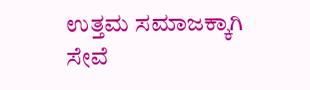ಉತ್ತಮ ಸಮಾಜಕ್ಕಾಗಿ ಸೇವೆ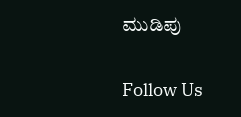ಮುಡಿಪು

Follow Us